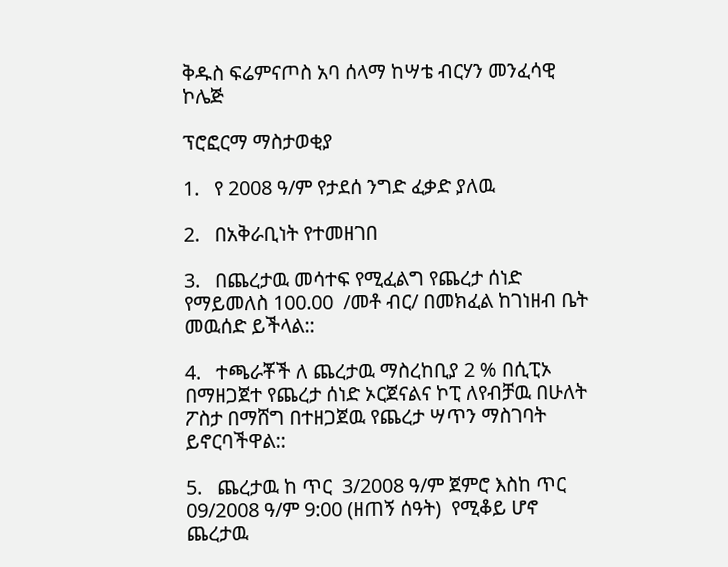ቅዱስ ፍሬምናጦስ አባ ሰላማ ከሣቴ ብርሃን መንፈሳዊ ኮሌጅ

ፕሮፎርማ ማስታወቂያ

1.   የ 2008 ዓ/ም የታደሰ ንግድ ፈቃድ ያለዉ

2.   በአቅራቢነት የተመዘገበ

3.   በጨረታዉ መሳተፍ የሚፈልግ የጨረታ ሰነድ የማይመለስ 100.00  /መቶ ብር/ በመክፈል ከገነዘብ ቤት መዉሰድ ይችላል::

4.   ተጫራቾች ለ ጨረታዉ ማስረከቢያ 2 % በሲፒኦ በማዘጋጀተ የጨረታ ሰነድ ኦርጀናልና ኮፒ ለየብቻዉ በሁለት ፖስታ በማሸግ በተዘጋጀዉ የጨረታ ሣጥን ማስገባት ይኖርባችዋል::

5.   ጨረታዉ ከ ጥር  3/2008 ዓ/ም ጀምሮ እስከ ጥር 09/2008 ዓ/ም 9:00 (ዘጠኝ ሰዓት)  የሚቆይ ሆኖ  ጨረታዉ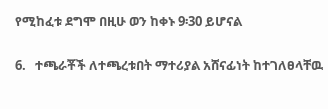የሚከፈቱ ደግሞ በዚሁ ወን ከቀኑ 9፡30 ይሆናል

6.   ተጫራቾች ለተጫረቱበት ማተሪያል አሸናፊነት ከተገለፀላቸዉ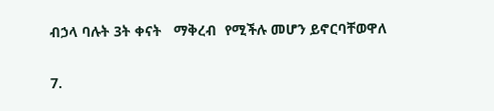ብኃላ ባሉት 3ት ቀናት   ማቅረብ  የሚችሉ መሆን ይኖርባቸወዋለ

7.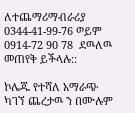ለተጨማሪማብራሪያ   0344-41-99-76 ወይም  0914-72 90 78  ደዉለዉ መጠየቅ ይችላሉ::

ኮሌጁ የተሻለ አማራጭ ካገኘ ጨረታዉ ን በሙሉም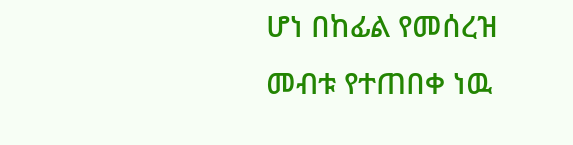ሆነ በከፊል የመሰረዝ መብቱ የተጠበቀ ነዉ